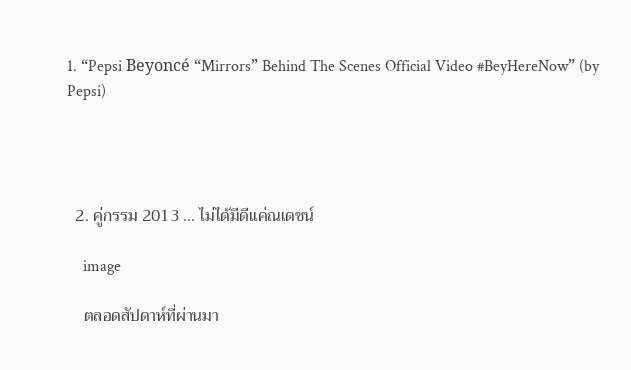1. “Pepsi Beyoncé “Mirrors” Behind The Scenes Official Video #BeyHereNow” (by Pepsi)




  2. คู่กรรม 2013 … ไม่ได้มีดีแค่ณเดชน์

    image

    ตลอดสัปดาห์ที่ผ่านมา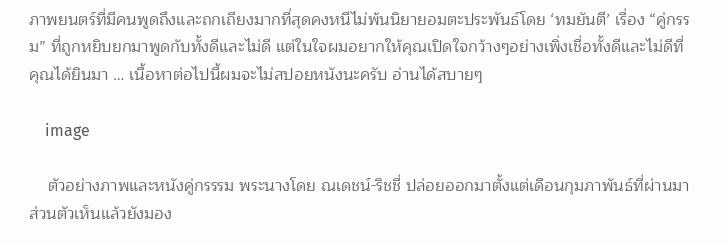ภาพยนตร์ที่มีคนพูดถึงและถกเถียงมากที่สุดคงหนีไม่พ้นนิยายอมตะประพันธ์โดย ‘ทมยันตี’ เรื่อง “คู่กรรม” ที่ถูกหยิบยกมาพูดกับทั้งดีและไม่ดี แต่ในใจผมอยากให้คุณเปิดใจกว้างๆอย่างเพิ่งเชื่อทั้งดีและไม่ดีที่คุณได้ยินมา … เนื้อหาต่อไปนี้ผมจะไม่สปอยหนังนะครับ อ่านได้สบายๆ

    image

    ตัวอย่างภาพและหนังคู่กรรรม พระนางโดย ณเดชน์-ริชชี่ ปล่อยออกมาตั้งแต่เดือนกุมภาพันธ์ที่ผ่านมา ส่วนตัวเห็นแล้วยังมอง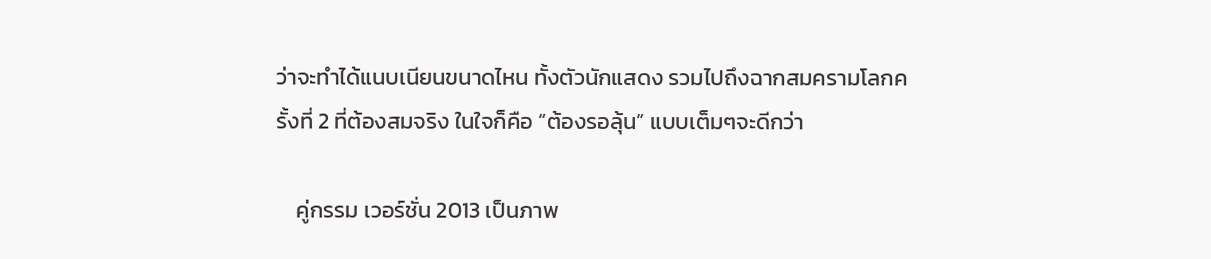ว่าจะทำได้แนบเนียนขนาดไหน ทั้งตัวนักแสดง รวมไปถึงฉากสมครามโลกครั้งที่ 2 ที่ต้องสมจริง ในใจก็คือ “ต้องรอลุ้น” แบบเต็มๆจะดีกว่า

    คู่กรรม เวอร์ชั่น 2013 เป็นภาพ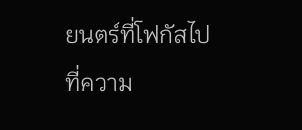ยนตร์ที่โฟกัสไปที่ความ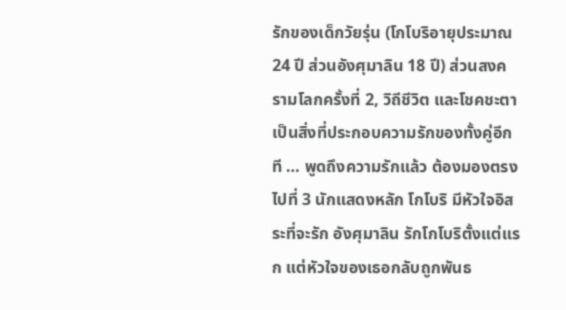รักของเด็กวัยรุ่น (โกโบริอายุประมาณ 24 ปี ส่วนอังศุมาลิน 18 ปี) ส่วนสงครามโลกครั้งที่ 2, วิถีชีวิต และโชคชะตาเป็นสิ่งที่ประกอบความรักของทั้งคู่อีกที … พูดถึงความรักแล้ว ต้องมองตรงไปที่ 3 นักแสดงหลัก โกโบริ มีหัวใจอิสระที่จะรัก อังศุมาลิน รักโกโบริตั้งแต่แรก แต่หัวใจของเธอกลับถูกพันธ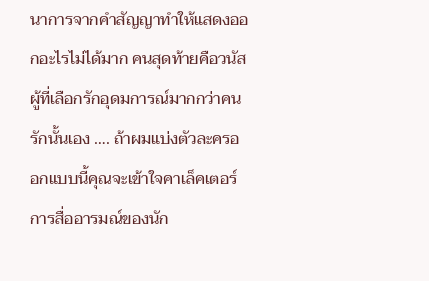นาการจากคำสัญญาทำให้แสดงออกอะไรไม่ได้มาก คนสุดท้ายคือวนัส ผู้ที่เลือกรักอุดมการณ์มากกว่าคนรักนั้นเอง …. ถ้าผมแบ่งตัวละครออกแบบนี้คุณจะเข้าใจคาเล็คเตอร์การสื่ออารมณ์ของนัก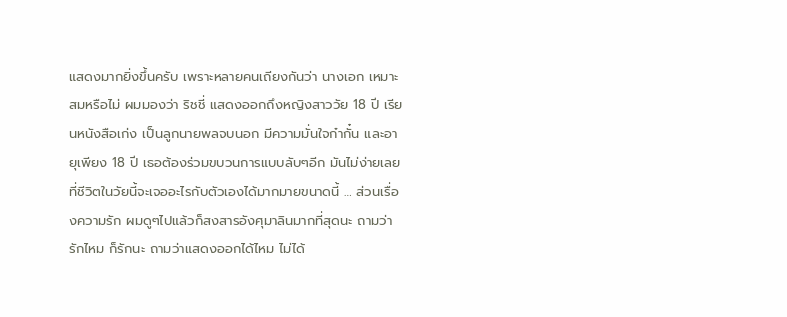แสดงมากยิ่งขึ้นครับ เพราะหลายคนเถียงกันว่า นางเอก เหมาะสมหรือไม่ ผมมองว่า ริชชี่ แสดงออกถึงหญิงสาววัย 18 ปี เรียนหนังสือเก่ง เป็นลูกนายพลจบนอก มีความมั่นใจก๋ากั๋น และอายุเพียง 18 ปี เธอต้องร่วมขบวนการแบบลับๆอีก มันไม่ง่ายเลยที่ชีวิตในวัยนี้จะเจออะไรกับตัวเองได้มากมายขนาดนี้ … ส่วนเรื่องความรัก ผมดูๆไปแล้วก็สงสารอังศุมาลินมากที่สุดนะ ถามว่ารักไหม ก็รักนะ ถามว่าแสดงออกได้ไหม ไม่ได้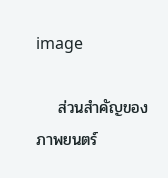image

    ส่วนสำคัญของภาพยนตร์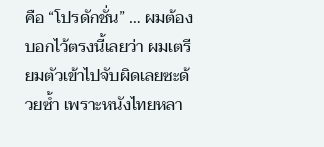คือ “โปรดักชั่น” … ผมต้องบอกไว้ตรงนี้เลยว่า ผมเตรียมตัวเข้าไปจับผิดเลยซะด้วยซ้ำ เพราะหนังไทยหลา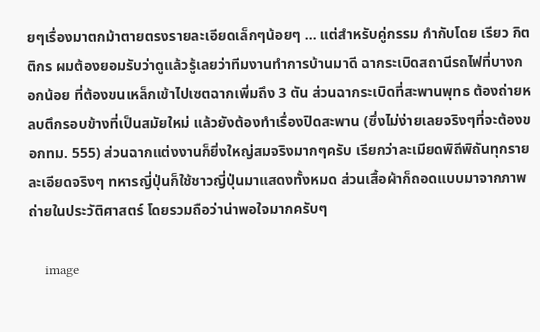ยๆเรื่องมาตกม้าตายตรงรายละเอียดเล็กๆน้อยๆ … แต่สำหรับคู่กรรม กำกับโดย เรียว กิตติกร ผมต้องยอมรับว่าดูแล้วรู้เลยว่าทีมงานทำการบ้านมาดี ฉากระเบิดสถานีรถไฟที่บางกอกน้อย ที่ต้องขนเหล็กเข้าไปเซตฉากเพิ่มถึง 3 ตัน ส่วนฉากระเบิดที่สะพานพุทธ ต้องถ่ายหลบตึกรอบข้างที่เป็นสมัยใหม่ แล้วยังต้องทำเรื่องปิดสะพาน (ซึ่งไม่ง่ายเลยจริงๆที่จะต้องขอกทม. 555) ส่วนฉากแต่งงานก็ยิ่งใหญ่สมจริงมากๆครับ เรียกว่าละเมียดพิถีพิถันทุกรายละเอียดจริงๆ ทหารญี่ปุ่นก็ใช้ชาวญี่ปุ่นมาแสดงทั้งหมด ส่วนเสื้อผ้าก็ถอดแบบมาจากภาพถ่ายในประวัติศาสตร์ โดยรวมถือว่าน่าพอใจมากครับๆ

    image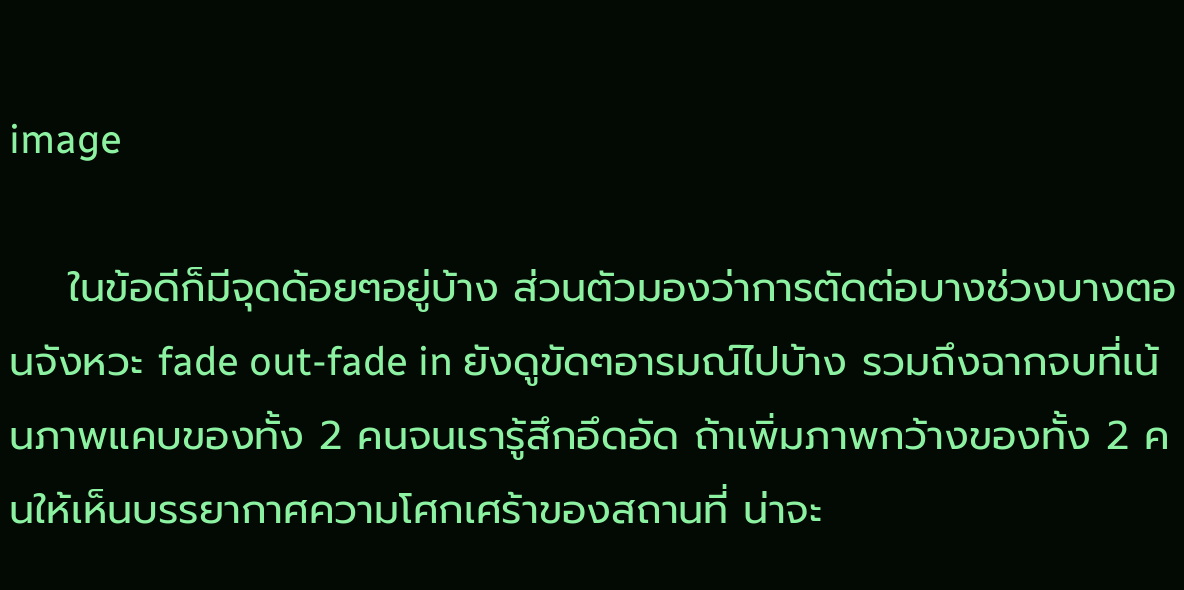image

    ในข้อดีก็มีจุดด้อยๆอยู่บ้าง ส่วนตัวมองว่าการตัดต่อบางช่วงบางตอนจังหวะ fade out-fade in ยังดูขัดๆอารมณ์ไปบ้าง รวมถึงฉากจบที่เน้นภาพแคบของทั้ง 2 คนจนเรารู้สึกอึดอัด ถ้าเพิ่มภาพกว้างของทั้ง 2 คนให้เห็นบรรยากาศความโศกเศร้าของสถานที่ น่าจะ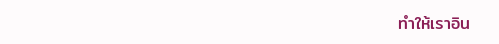ทำให้เราอิน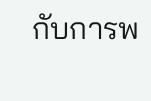กับการพ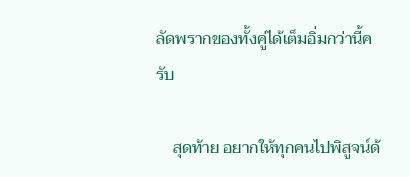ลัดพรากของทั้งคู่ได้เต็มอิ่มกว่านี้ครับ

    สุดท้าย อยากให้ทุกคนไปพิสูจน์ด้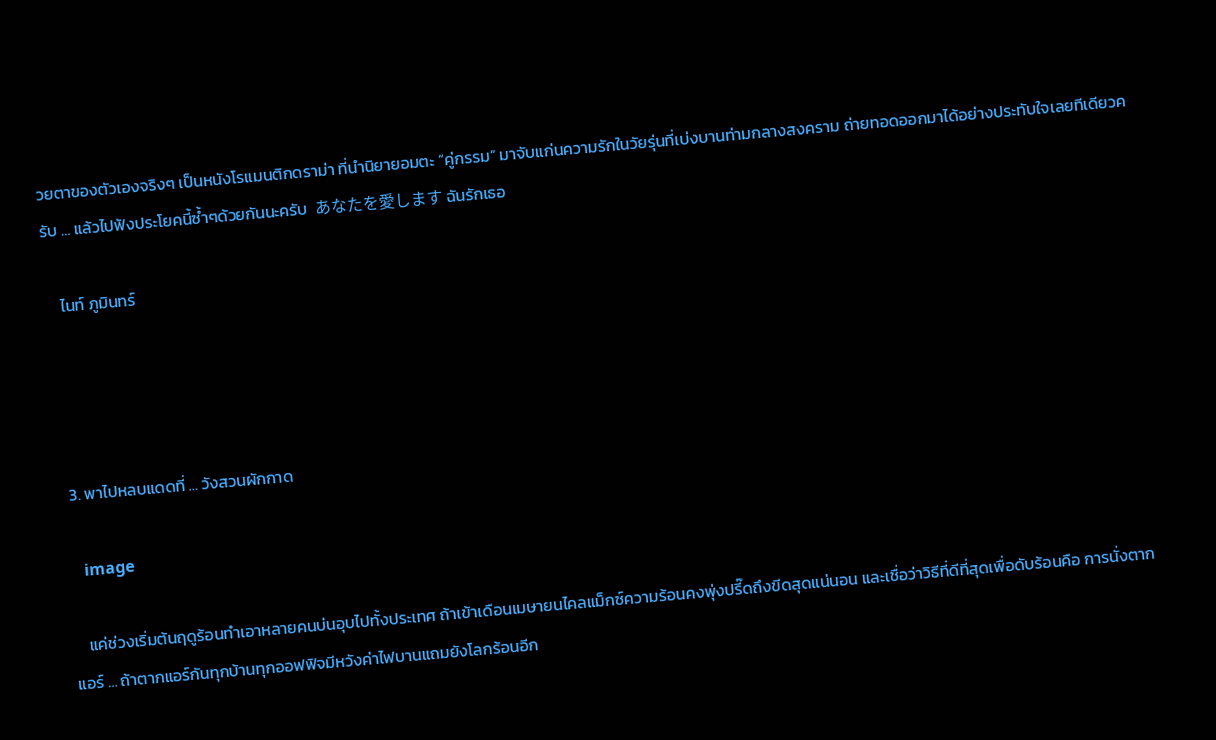วยตาของตัวเองจริงๆ เป็นหนังโรแมนติกดราม่า ที่นำนิยายอมตะ “คู่กรรม” มาจับแก่นความรักในวัยรุ่นที่เบ่งบานท่ามกลางสงคราม ถ่ายทอดออกมาได้อย่างประทับใจเลยทีเดียวครับ … แล้วไปฟังประโยคนี้ซ้ำๆด้วยกันนะครับ  あなたを愛します ฉันรักเธอ

    ไนท์ ภูมินทร์




  3. พาไปหลบแดดที่ … วังสวนผักกาด

    image

    แค่ช่วงเริ่มต้นฤดูร้อนทำเอาหลายคนบ่นอุบไปทั้งประเทศ ถ้าเข้าเดือนเมษายนไคลแม็กซ์ความร้อนคงพุ่งปรี๊ดถึงขีดสุดแน่นอน และเชื่อว่าวิธีที่ดีที่สุดเพื่อดับร้อนคือ การนั่งตากแอร์ … ถ้าตากแอร์กันทุกบ้านทุกออฟฟิจมีหวังค่าไฟบานแถมยังโลกร้อนอีก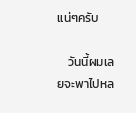แน่ๆครับ

    วันนี้ผมเลยจะพาไปหล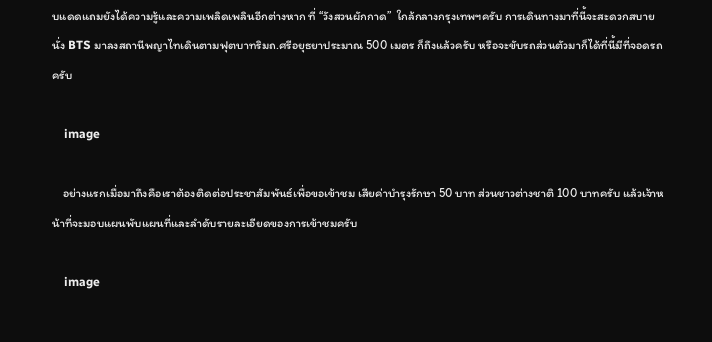บแดดแถมยังได้ความรู้และความเพลิดเพลินอีกต่างหาก ที่ “วังสวนผักกาด”  ใกล้กลางกรุงเทพฯครับ การเดินทางมาที่นี้จะสะดวกสบาย นั่ง BTS มาลงสถานีพญาไทเดินตามฟุตบาทริมถ.ศรีอยุธยาประมาณ 500 เมตร ก็ถึงแล้วครับ หรือจะขับรถส่วนตัวมาก็ได้ที่นี้มีที่จอดรถครับ

    image

    อย่างแรกเมื่อมาถึงคือเราต้องติดต่อประชาสัมพันธ์เพื่อขอเข้าชม เสียค่าบำรุงรักษา 50 บาท ส่วนชาวต่างชาติ 100 บาทครับ แล้วเจ้าหน้าที่จะมอบแผนพับแผนที่และลำดับรายละเอียดของการเข้าชมครับ

    image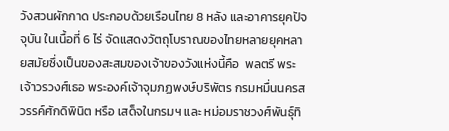วังสวนผักกาด ประกอบด้วยเรือนไทย 8 หลัง และอาคารยุคปัจจุบัน ในเนื้อที่ 6 ไร่ จัดแสดงวัตถุโบราณของไทยหลายยุคหลายสมัยซึ่งเป็นของสะสมของเจ้าของวังแห่งนี้คือ  พลตรี พระเจ้าวรวงศ์เธอ พระองค์เจ้าจุมภฏพงษ์บริพัตร กรมหมื่นนครสวรรค์ศักดิพินิต หรือ เสด็จในกรมฯ และ หม่อมราชวงศ์พันธุ์ทิ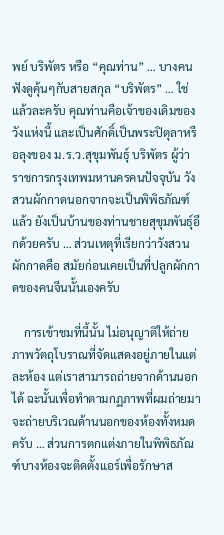พย์ บริพัตร หรือ “คุณท่าน” … บางคนฟังดูคุ้นๆกับสายสกุล “บริพัตร” … ใช่แล้วละครับ คุณท่านคือเจ้าของเดิมของวังแห่งนี้ และเป็นศักดิ์เป็นพระปิตุลาหรือลุงของ ม.ร.ว.สุขุมพันธุ์ บริพัตร ผู้ว่าราชการกรุงเทพมหานครคนปัจจุบัน วังสวนผักกาดนอกจากจะเป็นพิพิธภัณฑ์แล้ว ยังเป็นบ้านของท่านชายสุขุมพันธุ์อีกด้วยครับ … ส่วนเหตุที่เรียกว่าวังสวนผักกาดคือ สมัยก่อนเคยเป็นที่ปลูกผักกาดของคนจีนนั้นเองครับ

    การเข้าชมที่นี้นั้น ไม่อนุญาติให้ถ่ายภาพวัตถุโบราณที่จัดแสดงอยู่ภายในแต่ละห้อง แต่เราสามารถถ่ายจากด้านนอกได้ ฉะนั้นเพื่อทำตามกฏภาพที่ผมถ่ายมาจะถ่ายบริเวณด้านนอกของห้องทั้งหมดครับ … ส่วนการตกแต่งภายในพิพิธภัณฑ์บางห้องจะติดตั้งแอร์เพื่อรักษาส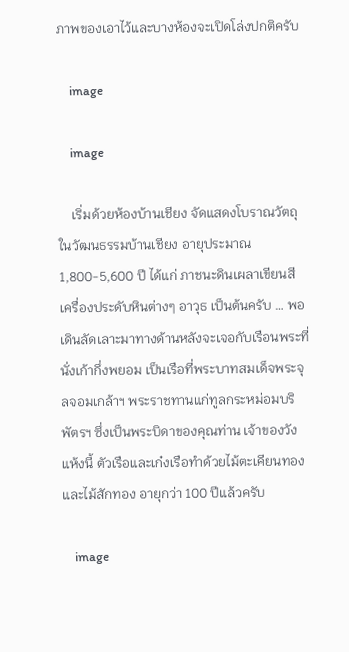ภาพของเอาไว้และบางห้องจะเปิดโล่งปกติครับ

    image

    image

    เริ่มด้วยห้องบ้านเชียง จัดแสดงโบราณวัตถุในวัฒนธรรมบ้านเชียง อายุประมาณ 1,800-5,600 ปี ได้แก่ ภาชนะดินเผลาเขียนสี เครื่องประดับหินต่างๆ อาวุธ เป็นต้นครับ … พอเดินลัดเลาะมาทางด้านหลังจะเจอกับเรือนพระที่นั่งเก้ากึ่งพยอม เป็นเรือที่พระบาทสมเด็จพระจุลจอมเกล้าฯ พระราชทานแก่ทูลกระหม่อมบริพัตรฯ ซึ่งเป็นพระบิดาของคุณท่าน เจ้าของวังแห้งนี้ ตัวเรือและเก๋งเรือทำด้วยไม้ตะเคียนทองและไม้สักทอง อายุกว่า 100 ปีแล้วครับ

    image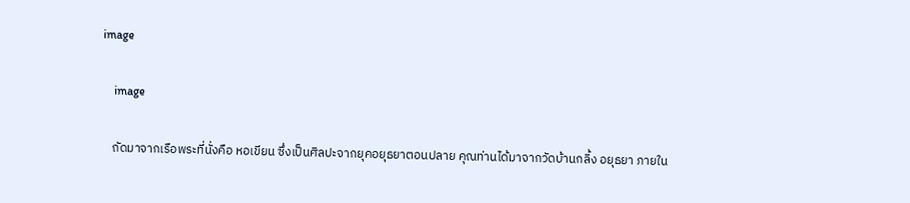image

    image

    ถัดมาจากเรือพระที่นั่งคือ หอเขียน ซึ่งเป็นศิลปะจากยุคอยุธยาตอนปลาย คุณท่านได้มาจากวัดบ้านกลิ้ง อยุธยา ภายใน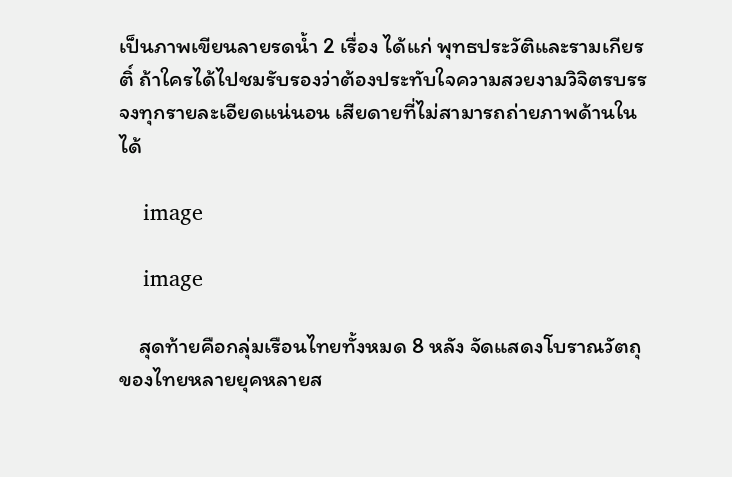เป็นภาพเขียนลายรดน้ำ 2 เรื่อง ได้แก่ พุทธประวัติและรามเกียรติ์ ถ้าใครได้ไปชมรับรองว่าต้องประทับใจความสวยงามวิจิตรบรรจงทุกรายละเอียดแน่นอน เสียดายที่ไม่สามารถถ่ายภาพด้านในได้

    image

    image

    สุดท้ายคือกลุ่มเรือนไทยทั้งหมด 8 หลัง จัดแสดงโบราณวัตถุของไทยหลายยุคหลายส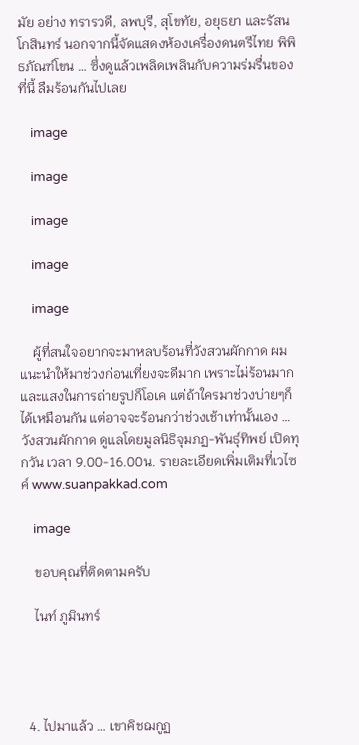มัย อย่าง ทรารวดี, ลพบุรี, สุโขทัย, อยุธยา และรัสนโกสินทร์ นอกจากนี้จัดแสดงห้องเครื่องดนตรีไทย พิพิธภัณฑ์โขน … ซึ่งดูแล้วเพลิดเพลินกับความร่มรื่นของที่นี้ ลืมร้อนกันไปเลย

    image

    image

    image

    image

    image

    ผู้ที่สนใจอยากจะมาหลบร้อนที่วังสวนผักกาด ผมแนะนำให้มาช่วงก่อนเที่ยงจะดีมาก เพราะไม่ร้อนมากและแสงในการถ่ายรูปก็โอเค แต่ถ้าใครมาช่วงบ่ายๆก็ได้เหมือนกัน แต่อาจจะร้อนกว่าช่วงเช้าเท่านั้นเอง … วังสวนผักกาด ดูแลโดยมูลนิธิจุมภฏ-พันธุ์ทิพย์ เปิดทุกวัน เวลา 9.00-16.00น. รายละเอียดเพิ่มเติมที่เวไซค์ www.suanpakkad.com

    image

    ขอบคุณที่ติดตามครับ

    ไนท์ ภูมินทร์




  4. ไปมาแล้ว … เขาคิชฌกูฏ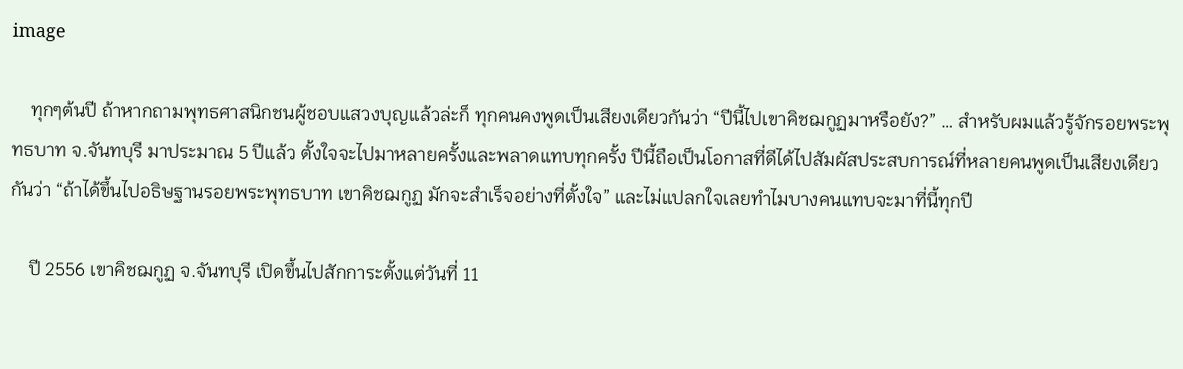image

    ทุกๆต้นปี ถ้าหากถามพุทธศาสนิกชนผู้ชอบแสวงบุญแล้วล่ะก็ ทุกคนคงพูดเป็นเสียงเดียวกันว่า “ปีนี้ไปเขาคิชฌกูฏมาหรือยัง?” … สำหรับผมแล้วรู้จักรอยพระพุทธบาท จ.จันทบุรี มาประมาณ 5 ปีแล้ว ตั้งใจจะไปมาหลายครั้งและพลาดแทบทุกครั้ง ปีนี้ถือเป็นโอกาสที่ดีได้ไปสัมผัสประสบการณ์ที่หลายคนพูดเป็นเสียงเดียวกันว่า “ถ้าได้ขึ้นไปอธิษฐานรอยพระพุทธบาท เขาคิชฌกูฏ มักจะสำเร็จอย่างที่ตั้งใจ” และไม่แปลกใจเลยทำไมบางคนแทบจะมาที่นี้ทุกปี

    ปี 2556 เขาคิชฌกูฏ จ.จันทบุรี เปิดขึ้นไปสักการะตั้งแต่วันที่ 11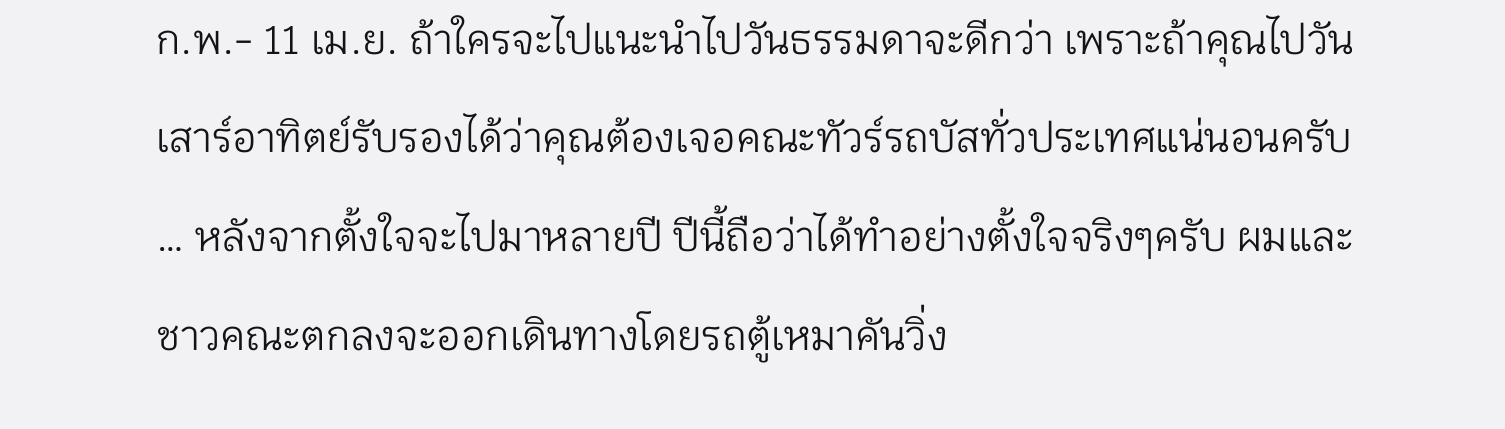ก.พ.- 11 เม.ย. ถ้าใครจะไปแนะนำไปวันธรรมดาจะดีกว่า เพราะถ้าคุณไปวันเสาร์อาทิตย์รับรองได้ว่าคุณต้องเจอคณะทัวร์รถบัสทั่วประเทศแน่นอนครับ … หลังจากตั้งใจจะไปมาหลายปี ปีนี้ถือว่าได้ทำอย่างตั้งใจจริงๆครับ ผมและชาวคณะตกลงจะออกเดินทางโดยรถตู้เหมาคันวิ่ง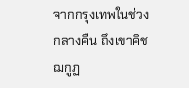จากกรุงเทพในช่วงกลางคืน ถึงเขาคิชฌกูฏ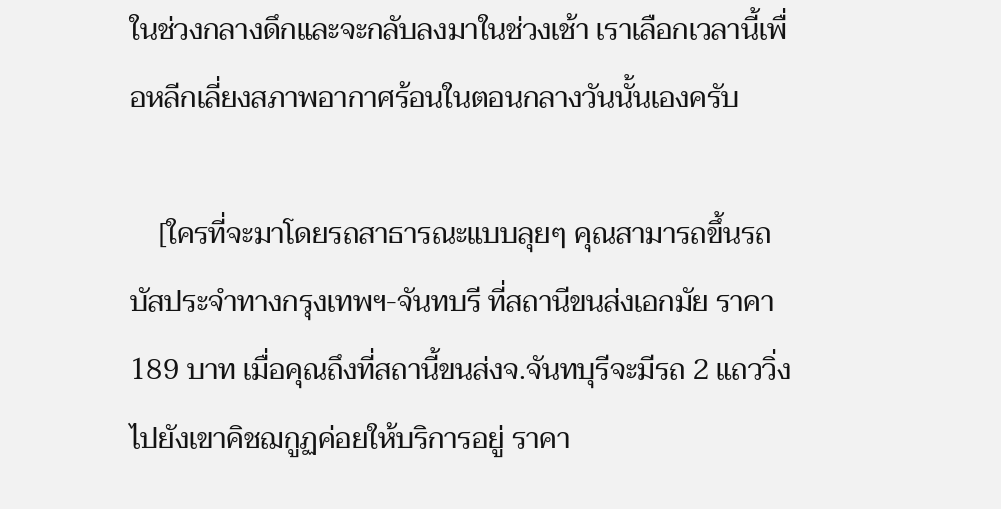ในช่วงกลางดึกและจะกลับลงมาในช่วงเช้า เราเลือกเวลานี้เพื่อหลีกเลี่ยงสภาพอากาศร้อนในตอนกลางวันนั้นเองครับ

    [ใครที่จะมาโดยรถสาธารณะแบบลุยๆ คุณสามารถขึ้นรถบัสประจำทางกรุงเทพฯ-จันทบรี ที่สถานีขนส่งเอกมัย ราคา 189 บาท เมื่อคุณถึงที่สถานี้ขนส่งจ.จันทบุรีจะมีรถ 2 แถววิ่งไปยังเขาคิชฌกูฏค่อยให้บริการอยู่ ราคา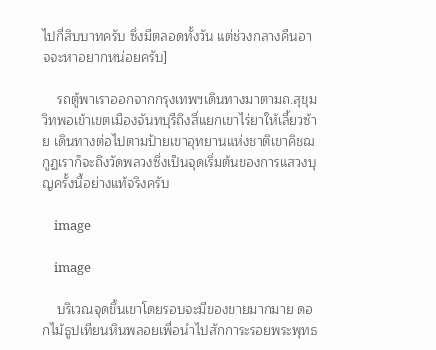ไปกี่สิบบาทครับ ซึ่งมีตลอดทั้งวัน แต่ช่วงกลางคืนอาจจะหาอยากหน่อยครับ]

    รถตู้พาเราออกจากกรุงเทพฯเดินทางมาตามถ.สุขุมวิทพอเข้าเขตเมืองจันทบุรีถึงสี่แยกเขาไร่ยาให้เลี้ยวซ้าย เดินทางต่อไปตามป้ายเขาอุทยานแห่งชาติเขาคิชฌกูฏเราก็จะถึงวัดพลวงซึ่งเป็นจุดเริ่มต้นของการแสวงบุญครั้งนี้อย่างแท้จริงครับ

    image

    image

    บริเวณจุดขึ้นเขาโดยรอบจะมีของขายมากมาย ดอกไม้ธูปเทียนหินพลอยเพื่อนำไปสักการะรอยพระพุทธ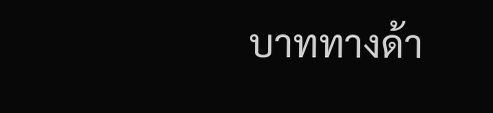บาททางด้า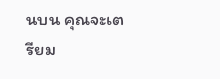นบน คุณจะเตรียม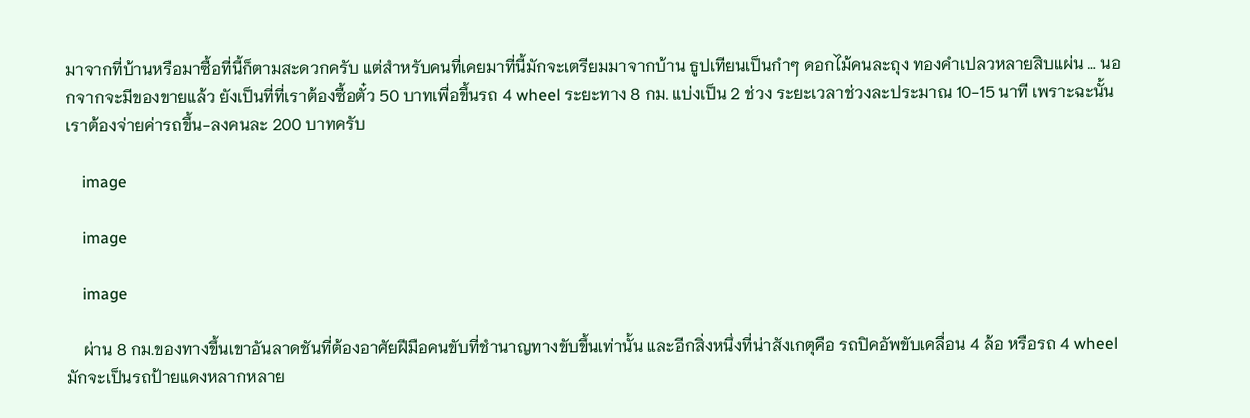มาจากที่บ้านหรือมาซื้อที่นี้ก็ตามสะดวกครับ แต่สำหรับคนที่เคยมาที่นี้มักจะเตรียมมาจากบ้าน ธูปเทียนเป็นกำๆ ดอกไม้คนละถุง ทองคำเปลวหลายสิบแผ่น … นอกจากจะมีของขายแล้ว ยังเป็นที่ที่เราต้องซื้อตั๋ว 50 บาทเพื่อขึ้นรถ 4 wheel ระยะทาง 8 กม. แบ่งเป็น 2 ช่วง ระยะเวลาช่วงละประมาณ 10-15 นาที เพราะฉะนั้นเราต้องจ่ายค่ารถขึ้น-ลงคนละ 200 บาทครับ

    image

    image

    image

    ผ่าน 8 กม.ของทางขึ้นเขาอันลาดชันที่ต้องอาศัยฝีมือคนขับที่ชำนาญทางขับขึ้นเท่านั้น และอีกสิ่งหนึ่งที่น่าสังเกตุคือ รถปิคอัพขับเคลื่อน 4 ล้อ หรือรถ 4 wheel มักจะเป็นรถป้ายแดงหลากหลาย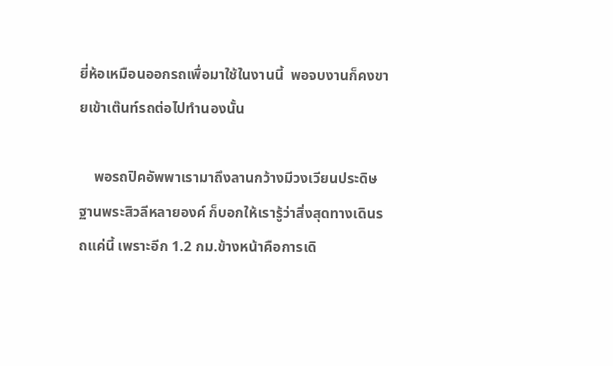ยี่ห้อเหมือนออกรถเพื่อมาใช้ในงานนี้  พอจบงานก็คงขายเข้าเต๊นท์รถต่อไปทำนองนั้น

    พอรถปิคอัพพาเรามาถึงลานกว้างมีวงเวียนประดิษฐานพระสิวลีหลายองค์ ก็บอกให้เรารู้ว่าสิ่งสุดทางเดินรถแค่นี้ เพราะอีก 1.2 กม.ข้างหน้าคือการเดิ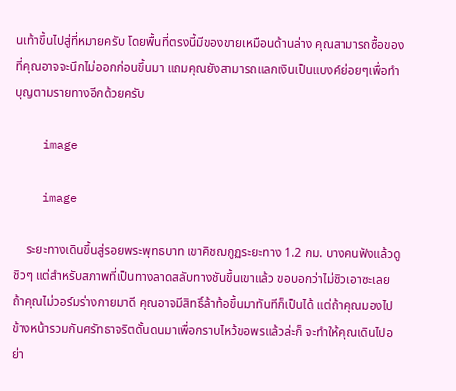นเท้าขึ้นไปสู่ที่หมายครับ โดยพื้นที่ตรงนี้มีของขายเหมือนด้านล่าง คุณสามารถซื้อของที่คุณอาจจะนึกไม่ออกก่อนขึ้นมา แถมคุณยังสามารถแลกเงินเป็นแบงค์ย่อยๆเพื่อทำบุญตามรายทางอีกด้วยครับ

    image

    image

    ระยะทางเดินขึ้นสู่รอยพระพุทธบาท เขาคิชฌกูฏระยะทาง 1.2 กม. บางคนฟังแล้วดูชิวๆ แต่สำหรับสภาพที่เป็นทางลาดสลับทางชันขึ้นเขาแล้ว ขอบอกว่าไม่ชิวเอาซะเลย ถ้าคุณไม่วอร์มร่างกายมาดี คุณอาจมีสิทธิ์ล้าท้อขึ้นมาทันทีก็เป็นได้ แต่ถ้าคุณมองไปข้างหน้ารวมกันศรัทธาจริตดั้นดนมาเพื่อกราบไหว้ขอพรแล้วล่ะก็ จะทำให้คุณเดินไปอย่า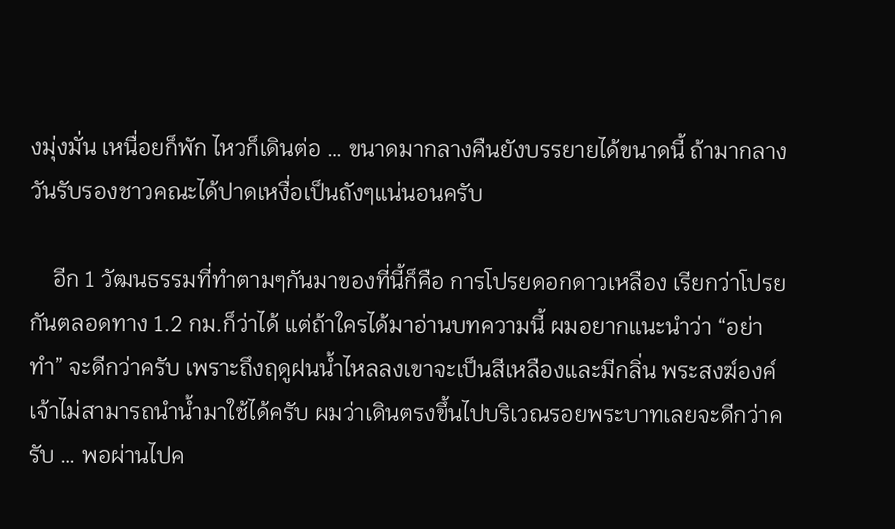งมุ่งมั่น เหนื่อยก็พัก ไหวก็เดินต่อ … ขนาดมากลางคืนยังบรรยายได้ขนาดนี้ ถ้ามากลางวันรับรองชาวคณะได้ปาดเหงื่อเป็นถังๆแน่นอนครับ

    อีก 1 วัฒนธรรมที่ทำตามๆกันมาของที่นี้ก็คือ การโปรยดอกดาวเหลือง เรียกว่าโปรยกันตลอดทาง 1.2 กม.ก็ว่าได้ แต่ถ้าใครได้มาอ่านบทความนี้ ผมอยากแนะนำว่า “อย่าทำ” จะดีกว่าครับ เพราะถึงฤดูฝนน้ำไหลลงเขาจะเป็นสีเหลืองและมีกลิ่น พระสงฆ์องค์เจ้าไม่สามารถนำน้ำมาใช้ได้ครับ ผมว่าเดินตรงขึ้นไปบริเวณรอยพระบาทเลยจะดีกว่าครับ … พอผ่านไปค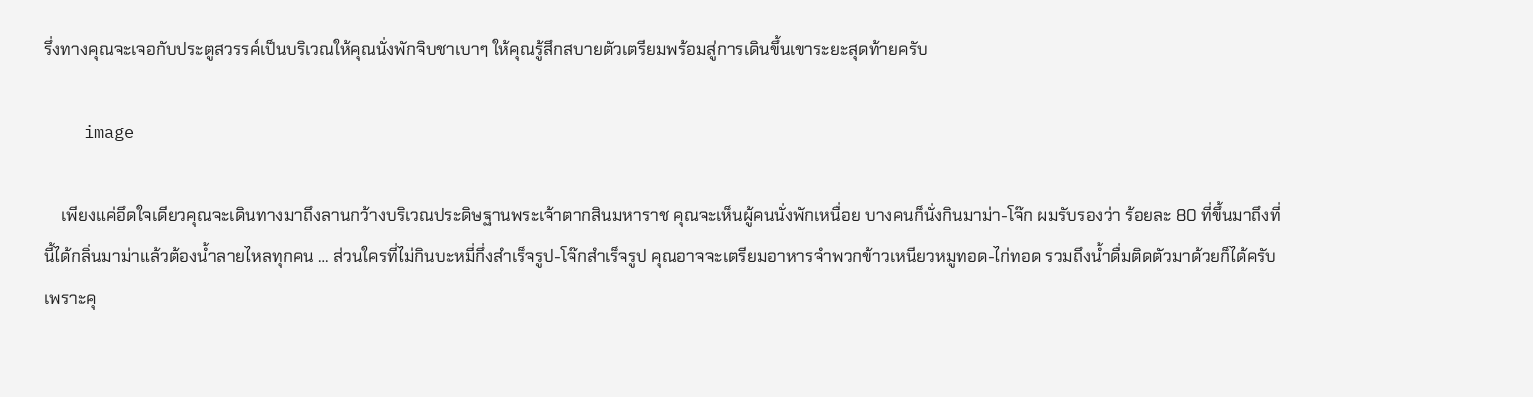รึ่งทางคุณจะเจอกับประตูสวรรค์เป็นบริเวณให้คุณนั่งพักจิบชาเบาๆ ให้คุณรู้สึกสบายตัวเตรียมพร้อมสู่การเดินขึ้นเขาระยะสุดท้ายครับ

    image

    เพียงแค่อึดใจเดียวคุณจะเดินทางมาถึงลานกว้างบริเวณประดิษฐานพระเจ้าตากสินมหาราช คุณจะเห็นผู้คนนั่งพักเหนื่อย บางคนก็นั่งกินมาม่า-โจ๊ก ผมรับรองว่า ร้อยละ 80 ที่ขึ้นมาถึงที่นี้ได้กลิ่นมาม่าแล้วต้องน้ำลายไหลทุกคน … ส่วนใครที่ไม่กินบะหมี่กึ่งสำเร็จรูป-โจ๊กสำเร็จรูป คุณอาจจะเตรียมอาหารจำพวกข้าวเหนียวหมูทอด-ไก่ทอด รวมถึงน้ำดื่มติดตัวมาด้วยก็ได้ครับ เพราะคุ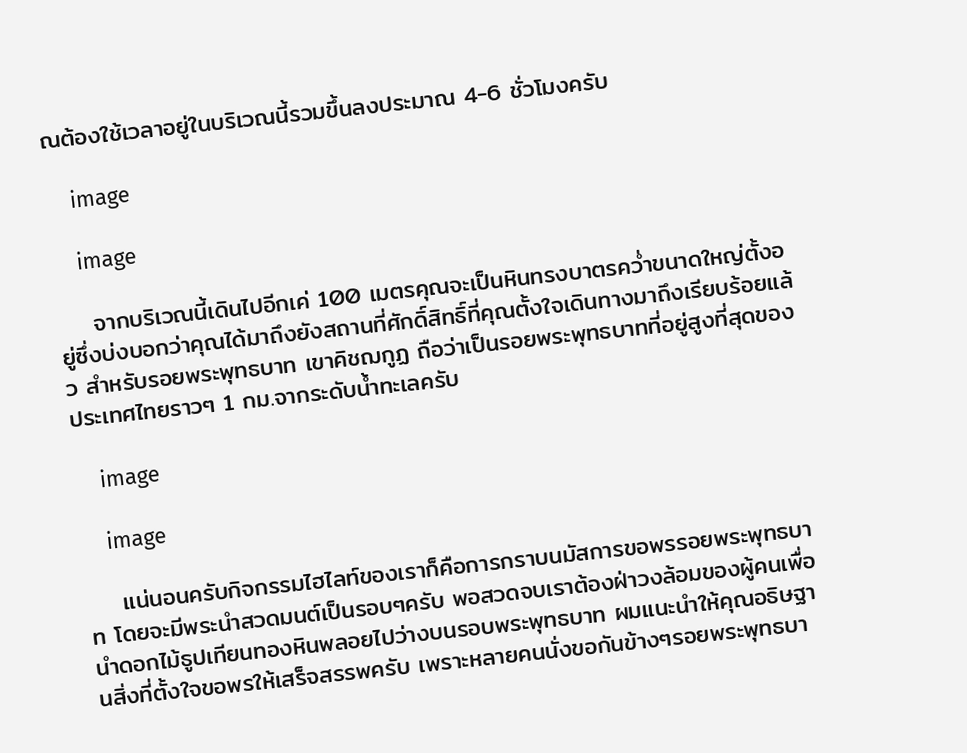ณต้องใช้เวลาอยู่ในบริเวณนี้รวมขึ้นลงประมาณ 4-6 ชั่วโมงครับ

    image

    image

    จากบริเวณนี้เดินไปอีกเค่ 100 เมตรคุณจะเป็นหินทรงบาตรคว่ำขนาดใหญ่ตั้งอยู่ซึ่งบ่งบอกว่าคุณได้มาถึงยังสถานที่ศักดิ์สิทธิ์ที่คุณตั้งใจเดินทางมาถึงเรียบร้อยแล้ว สำหรับรอยพระพุทธบาท เขาคิชฌกูฏ ถือว่าเป็นรอยพระพุทธบาทที่อยู่สูงที่สุดของประเทศไทยราวๆ 1 กม.จากระดับน้ำทะเลครับ

    image

    image

    แน่นอนครับกิจกรรมไฮไลท์ของเราก็คือการกราบนมัสการขอพรรอยพระพุทธบาท โดยจะมีพระนำสวดมนต์เป็นรอบๆครับ พอสวดจบเราต้องฝ่าวงล้อมของผู้คนเพื่อนำดอกไม้ธูปเทียนทองหินพลอยไปว่างบนรอบพระพุทธบาท ผมแนะนำให้คุณอธิษฐานสิ่งที่ตั้งใจขอพรให้เสร็จสรรพครับ เพราะหลายคนนั่งขอกันข้างๆรอยพระพุทธบา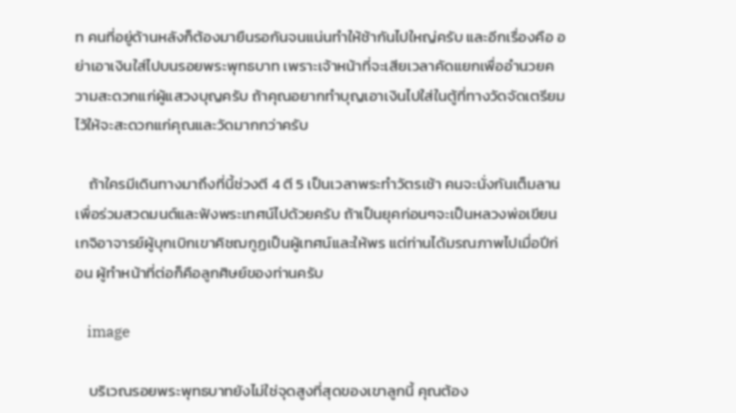ท คนที่อยู่ด้านหลังก็ต้องมายืนรอกันจนแน่นทำให้ช้ากันไปใหญ่ครับ และอีกเรื่องคือ อย่าเอาเงินใส่ไปบนรอยพระพุทธบาท เพราะเจ้าหน้าที่จะเสียเวลาคัดแยกเพื่ออำนวยความสะดวกแก่ผู้แสวงบุญครับ ถ้าคุณอยากทำบุญเอาเงินไปใส่ในตู้ที่ทางวัดจัดเตรียมไว้ให้จะสะดวกแก่คุณและวัดมากกว่าครับ

    ถ้าใครมีเดินทางมาถึงที่นี้ช่วงตี 4 ตี 5 เป็นเวลาพระทำวัตรเช้า คนจะนั่งกันเต็มลานเพื่อร่วมสวดมนต์และฟังพระเทศน์ไปด้วยครับ ถ้าเป็นยุคก่อนๆจะเป็นหลวงพ่อเขียน เกจิอาจารย์ผู้บุกเบิกเขาคิชฌกูฏเป็นผู้เทศน์และให้พร แต่ท่านได้มรณภาพไปเมื่อปีก่อน ผู้ทำหน้าที่ต่อก็คือลูกศิษย์ของท่านครับ

    image

    บริเวณรอยพระพุทธบาทยังไม่ใช่จุดสูงที่สุดของเขาลูกนี้ คุณต้อง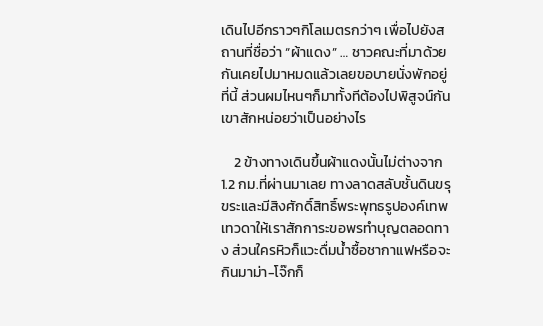เดินไปอีกราวๆกิโลเมตรกว่าๆ เพื่อไปยังสถานที่ชื่อว่า “ผ้าแดง” … ชาวคณะที่มาด้วยกันเคยไปมาหมดแล้วเลยขอบายนั่งพักอยู่ที่นี้ ส่วนผมไหนๆก็มาทั้งทีต้องไปพิสูจน์กันเขาสักหน่อยว่าเป็นอย่างไร

    2 ข้างทางเดินขึ้นผ้าแดงนั้นไม่ต่างจาก 1.2 กม.ที่ผ่านมาเลย ทางลาดสลับชั้นดินขรุขระและมีสิงศักดิ์สิทธิ์พระพุทธรูปองค์เทพเทวดาให้เราสักการะขอพรทำบุญตลอดทาง ส่วนใครหิวก็แวะดื่มน้ำซื้อชากาแฟหรือจะกินมาม่า-โจ๊กก็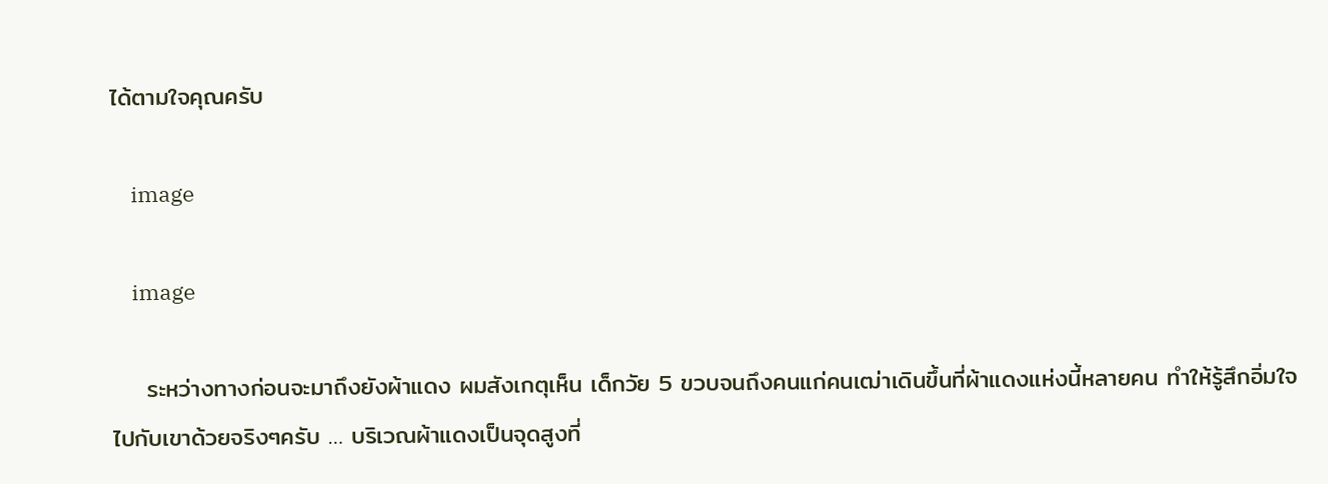ได้ตามใจคุณครับ

    image

    image

    ระหว่างทางก่อนจะมาถึงยังผ้าแดง ผมสังเกตุเห็น เด็กวัย 5 ขวบจนถึงคนแก่คนเฒ่าเดินขึ้นที่ผ้าแดงแห่งนี้หลายคน ทำให้รู้สึกอิ่มใจไปกับเขาด้วยจริงๆครับ … บริเวณผ้าแดงเป็นจุดสูงที่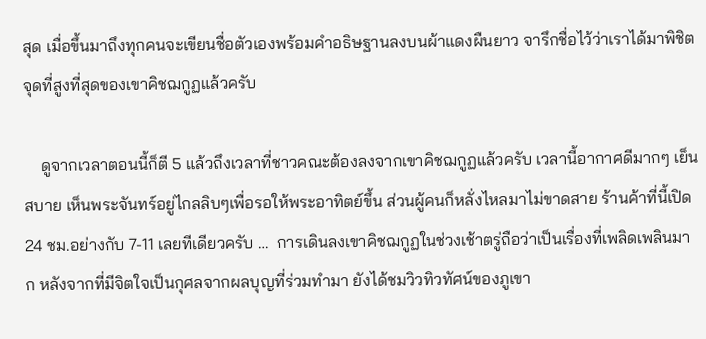สุด เมื่อขึ้นมาถึงทุกคนจะเขียนชื่อตัวเองพร้อมคำอธิษฐานลงบนผ้าแดงผืนยาว จารึกชื่อไว้ว่าเราได้มาพิชิตจุดที่สูงที่สุดของเขาคิชฌกูฏแล้วครับ

    ดูจากเวลาตอนนี้ก็ตี 5 แล้วถึงเวลาที่ชาวคณะต้องลงจากเขาคิชฌกูฏแล้วครับ เวลานี้อากาศดีมากๆ เย็นสบาย เห็นพระจันทร์อยู่ไกลลิบๆเพื่อรอให้พระอาทิตย์ขึ้น ส่วนผู้คนก็หลั่งไหลมาไม่ขาดสาย ร้านค้าที่นี้เปิด 24 ชม.อย่างกับ 7-11 เลยทีเดียวครับ …  การเดินลงเขาคิชฌกูฏในช่วงเช้าตรู่ถือว่าเป็นเรื่องที่เพลิดเพลินมาก หลังจากที่มีจิตใจเป็นกุศลจากผลบุญที่ร่วมทำมา ยังได้ชมวิวทิวทัศน์ของภูเขา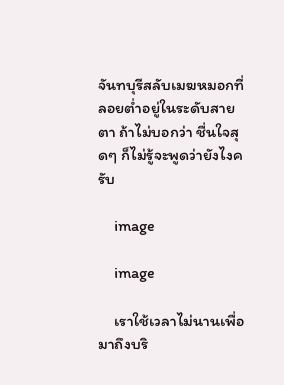จันทบุรีสลับเมฆหมอกที่ลอยต่ำอยู่ในระดับสายตา ถ้าไม่บอกว่า ชื่นใจสุดๆ ก็ไม่รู้จะพูดว่ายังไงครับ

    image

    image

    เราใช้เวลาไม่นานเพื่อมาถึงบริ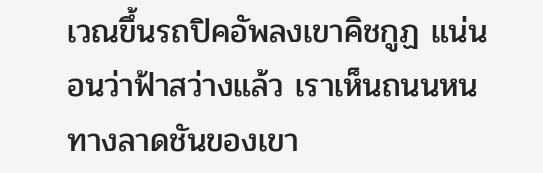เวณขึ้นรถปิคอัพลงเขาคิชกูฏ แน่นอนว่าฟ้าสว่างแล้ว เราเห็นถนนหนทางลาดชันของเขา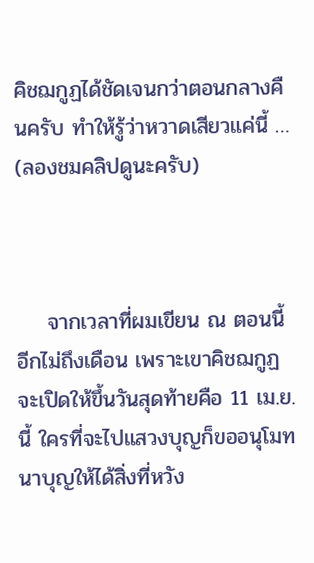คิชฌกูฏได้ชัดเจนกว่าตอนกลางคืนครับ ทำให้รู้ว่าหวาดเสียวแค่นี้ … (ลองชมคลิปดูนะครับ)



    จากเวลาที่ผมเขียน ณ ตอนนี้ อีกไม่ถึงเดือน เพราะเขาคิชฌกูฏจะเปิดให้ขึ้นวันสุดท้ายคือ 11 เม.ย.นี้ ใครที่จะไปแสวงบุญก็ขออนุโมทนาบุญให้ได้สิ่งที่หวัง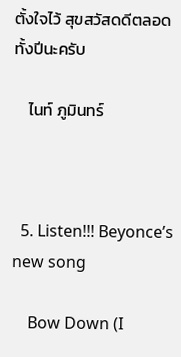ตั้งใจไว้ สุขสวัสดดีตลอดทั้งปีนะครับ

    ไนท์ ภูมินทร์



  5. Listen!!! Beyonce’s new song

    Bow Down (I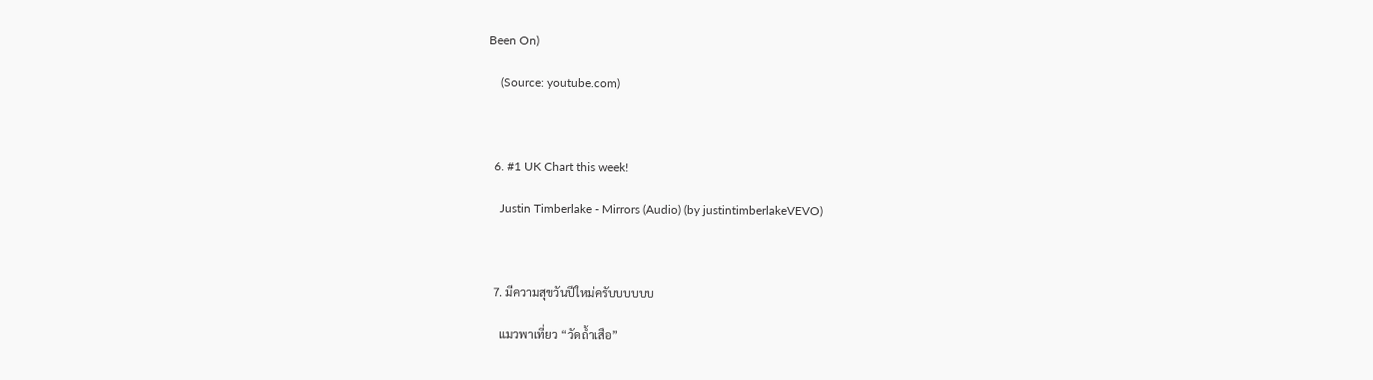Been On)

    (Source: youtube.com)



  6. #1 UK Chart this week!

    Justin Timberlake - Mirrors (Audio) (by justintimberlakeVEVO)



  7. มีความสุขวันปีใหม่ครับบบบบบ

    แมวพาเที่ยว “วัดถ้ำเสือ”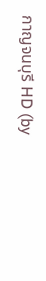กาญจนบุรี HD (by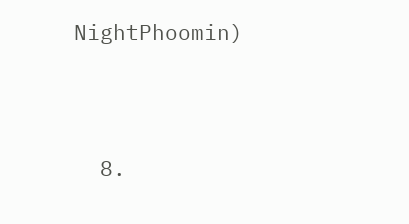NightPhoomin)




  8.